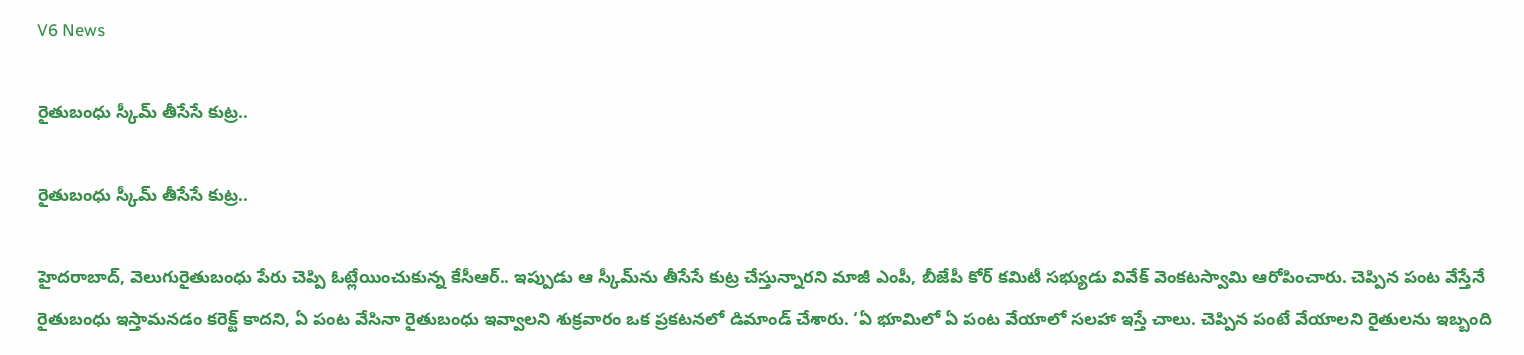V6 News

రైతుబంధు స్కీమ్ తీసేసే కుట్ర..

రైతుబంధు స్కీమ్ తీసేసే కుట్ర..

హైదరాబాద్‌‌‌‌, వెలుగురైతుబంధు పేరు చెప్పి ఓట్లేయించుకున్న కేసీఆర్‌‌‌‌.. ఇప్పుడు ఆ స్కీమ్‌‌‌‌ను తీసేసే కుట్ర చేస్తున్నారని మాజీ ఎంపీ, బీజేపీ కోర్ కమిటీ సభ్యుడు వివేక్ వెంకటస్వామి ఆరోపించారు. చెప్పిన పంట వేస్తేనే రైతుబంధు ఇస్తామనడం కరెక్ట్ కాదని, ఏ పంట వేసినా రైతుబంధు ఇవ్వాలని శుక్రవారం ఒక ప్రకటనలో డిమాండ్‌‌‌‌ చేశారు. ‘ఏ భూమిలో ఏ పంట వేయాలో సలహా ఇస్తే చాలు. చెప్పిన పంటే వేయాలని రైతులను ఇబ్బంది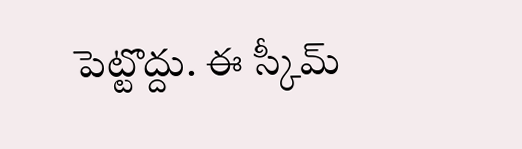పెట్టొద్దు. ఈ స్కీమ్‌‌‌‌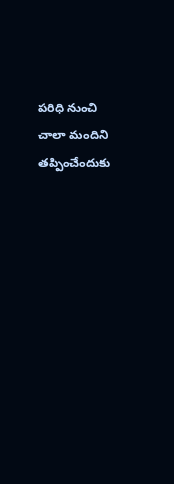పరిధి నుంచి చాలా మందిని తప్పించేందుకు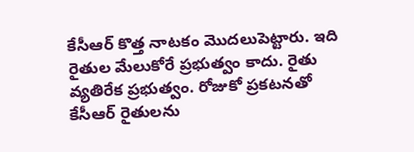కేసీఆర్ కొత్త నాటకం మొదలుపెట్టారు. ఇది రైతుల మేలుకోరే ప్రభుత్వం కాదు. రైతు వ్యతిరేక ప్రభుత్వం. రోజుకో ప్రకటనతో కేసీఆర్‌‌‌‌ రైతులను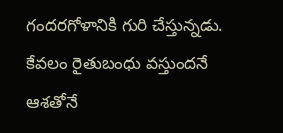గందరగోళానికి గురి చేస్తున్నడు. కేవలం రైతుబంధు వస్తుందనే ఆశతోనే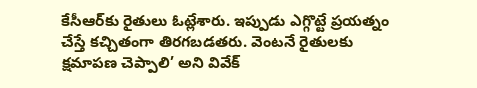కేసీఆర్‌‌‌‌కు రైతులు ఓట్లేశారు. ఇప్పుడు ఎగ్గొట్టే ప్రయత్నం చేస్తే కచ్చితంగా తిరగబడతరు. వెంటనే రైతులకు క్షమాపణ చెప్పాలి’ అని వివేక్‌‌‌‌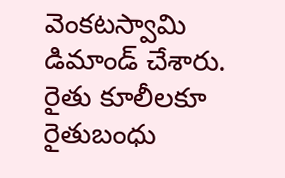వెంకటస్వామి డిమాండ్‌‌‌‌ చేశారు. రైతు కూలీలకూ రైతుబంధు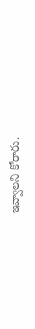ఇవ్వాలని కోరారు.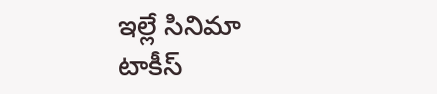ఇల్లే సినిమా టాకీస్